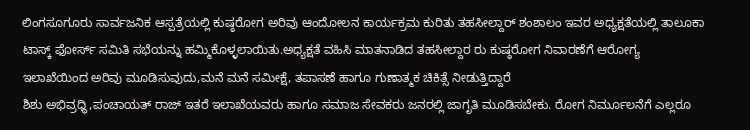ಲಿಂಗಸೂಗೂರು ಸಾರ್ವಜನಿಕ ಆಸ್ಪತ್ರೆಯಲ್ಲಿ ಕುಷ್ಠರೋಗ ಅರಿವು ಆಂದೋಲನ ಕಾರ್ಯಕ್ರಮ ಕುರಿತು ತಹಸೀಲ್ದಾರ್ ಶಂಶಾಲಂ ಇವರ ಅಧ್ಯಕ್ಷತೆಯಲ್ಲಿ ತಾಲೂಕಾ ಟಾಸ್ಕ್ ಫೋರ್ಸ್ ಸಮಿತಿ ಸಭೆಯನ್ನು ಹಮ್ಮಿಕೊಳ್ಳಲಾಯಿತು.ಅಧ್ಯಕ್ಷತೆ ವಹಿಸಿ ಮಾತನಾಡಿದ ತಹಸೀಲ್ದಾರ ರು ಕುಷ್ಠರೋಗ ನಿವಾರಣೆಗೆ ಆರೋಗ್ಯ ಇಲಾಖೆಯಿಂದ ಅರಿವು ಮೂಡಿಸುವುದು,ಮನೆ ಮನೆ ಸಮೀಕ್ಷೆ, ತಪಾಸಣೆ ಹಾಗೂ ಗುಣಾತ್ಮಕ ಚಿಕಿತ್ಸೆ ನೀಡುತ್ತಿದ್ದಾರೆ
ಶಿಶು ಅಭಿವ್ರಧ್ಧಿ,ಪಂಚಾಯತ್ ರಾಜ್ ಇತರೆ ಇಲಾಖೆಯವರು ಹಾಗೂ ಸಮಾಜ ಸೇವಕರು ಜನರಲ್ಲಿ ಜಾಗೃತಿ ಮೂಡಿಸಬೇಕು. ರೋಗ ನಿರ್ಮೂಲನೆಗೆ ಎಲ್ಲರೂ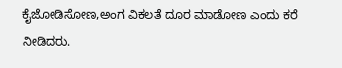ಕೈಜೋಡಿಸೋಣ,ಅಂಗ ವಿಕಲತೆ ದೂರ ಮಾಡೋಣ ಎಂದು ಕರೆ ನೀಡಿದರು.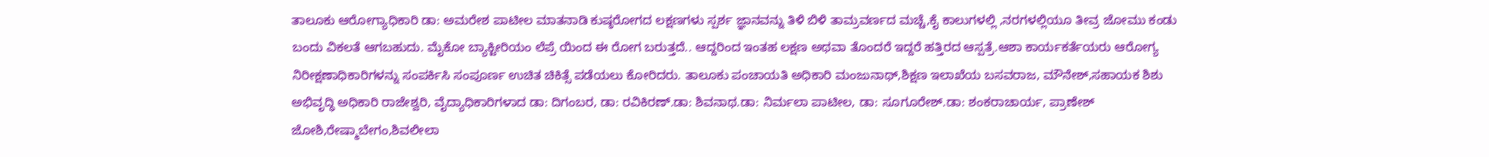ತಾಲೂಕು ಆರೋಗ್ಯಾಧಿಕಾರಿ ಡಾ: ಅಮರೇಶ ಪಾಟೀಲ ಮಾತನಾಡಿ ಕುಷ್ಠರೋಗದ ಲಕ್ಷಣಗಳು ಸ್ಪರ್ಶ ಜ್ಞಾನವನ್ನು ತಿಳಿ ಬಿಳಿ ತಾಮ್ರವರ್ಣದ ಮಚ್ಚೆ,ಕೈ ಕಾಲುಗಳಲ್ಲಿ ,ನರಗಳಲ್ಲಿಯೂ ತೀವ್ರ ಜೋಮು ಕಂಡು ಬಂದು ವಿಕಲತೆ ಆಗಬಹುದು. ಮೈಕೋ ಬ್ಯಾಕ್ಟೀರಿಯಂ ಲೆಪ್ರೆ ಯಿಂದ ಈ ರೋಗ ಬರುತ್ತದೆ.. ಆದ್ದರಿಂದ ಇಂತಹ ಲಕ್ಷಣ ಅಥವಾ ತೊಂದರೆ ಇದ್ದರೆ ಹತ್ತಿರದ ಆಸ್ಪತ್ರೆ.ಆಶಾ ಕಾರ್ಯಕರ್ತೆಯರು ಆರೋಗ್ಯ ನಿರೀಕ್ಷಣಾಧಿಕಾರಿಗಳನ್ನು ಸಂಪರ್ಕಿಸಿ ಸಂಪೂರ್ಣ ಉಚಿತ ಚಿಕಿತ್ಸೆ ಪಡೆಯಲು ಕೋರಿದರು. ತಾಲೂಕು ಪಂಚಾಯತಿ ಅಧಿಕಾರಿ ಮಂಜುನಾಥ್,ಶಿಕ್ಷಣ ಇಲಾಖೆಯ ಬಸವರಾಜ, ಮೌನೇಶ್,ಸಹಾಯಕ ಶಿಶು ಅಭಿವೃದ್ಧಿ ಅಧಿಕಾರಿ ರಾಜೇಶ್ವರಿ, ವೈದ್ಯಾಧಿಕಾರಿಗಳಾದ ಡಾ: ದಿಗಂಬರ, ಡಾ: ರವಿಕಿರಣ್.ಡಾ: ಶಿವನಾಥ.ಡಾ: ನಿರ್ಮಲಾ ಪಾಟೀಲ, ಡಾ: ಸೂಗೂರೇಶ್.ಡಾ: ಶಂಕರಾಚಾರ್ಯ, ಪ್ರಾಣೇಶ್ ಜೋಶಿ,ರೇಷ್ಮಾಬೇಗಂ,ಶಿವಲೀಲಾ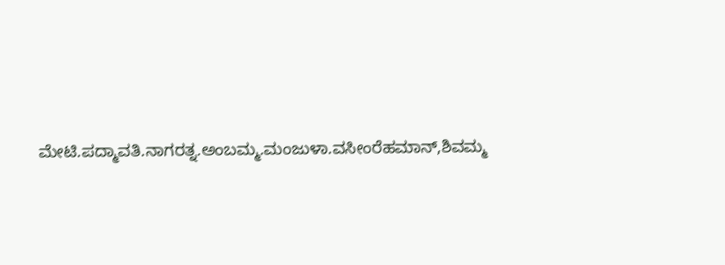ಮೇಟಿ.ಪದ್ಮಾವತಿ.ನಾಗರತ್ನ.ಅಂಬಮ್ಮ.ಮಂಜುಳಾ.ವಸೀಂರೆಹಮಾನ್,ಶಿವಮ್ಮ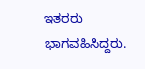ಇತರರು ಭಾಗವಹಿಸಿದ್ದರು.